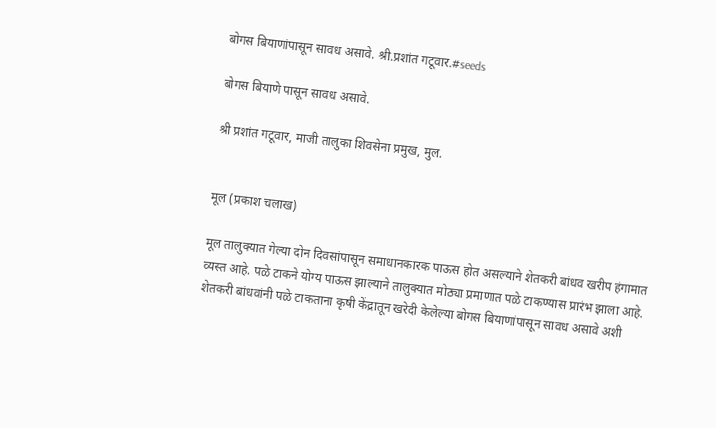बोगस बियाणांपासून सावध असावे. श्री.प्रशांत गटूवार.#seeds

बोगस बियाणे पासून सावध असावे.

श्री प्रशांत गटूवार, माजी तालुका शिवसेना प्रमुख, मुल.


मूल (प्रकाश चलाख)

मूल तालुक्यात गेल्या दोन दिवसांपासून समाधानकारक पाऊस होत असल्याने शेतकरी बांधव खरीप हंगामात व्यस्त आहे. पळे टाकने योग्य पाऊस झाल्याने तालुक्यात मोठ्या प्रमाणात पळे टाकण्यास प्रारंभ झाला आहे. शेतकरी बांधवांनी पळे टाकताना कृषी केंद्रातून खरेदी केलेल्या बोगस बियाणांपासून सावध असावे अशी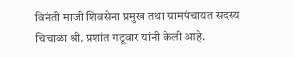विनंती माजी शिवसेना प्रमुख तथा ग्रामपंचायत सदस्य चिचाळा श्री. प्रशांत गटूवार यांनी केली आहे.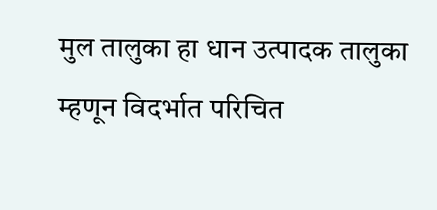मुल तालुका हा धान उत्पादक तालुका म्हणून विदर्भात परिचित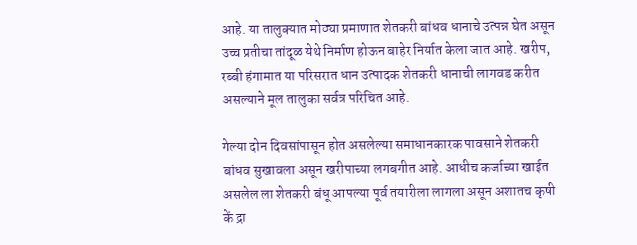आहे. या तालुक्यात मोठ्या प्रमाणात शेतकरी बांधव धानाचे उत्पन्न घेत असून उच्च प्रतीचा तांदूळ येथे निर्माण होऊन बाहेर निर्यात केला जात आहे. खरीप, रब्बी हंगामात या परिसरात धान उत्पादक शेतकरी धानाची लागवड करीत असल्याने मूल तालुका सर्वत्र परिचित आहे.

गेल्या दोन दिवसांपासून होत असलेल्या समाधानकारक पावसाने शेतकरी बांधव सुखावला असून खरीपाच्या लगबगीत आहे. आधीच कर्जाच्या खाईत असलेल ला शेतकरी बंधू आपल्या पूर्व तयारीला लागला असून अशातच कृषी कें द्रा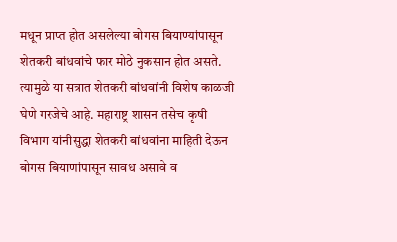मधून प्राप्त होत असलेल्या बोगस बियाण्यांपासून शेतकरी बांधवांचे फार मोठे नुकसान होत असते. त्यामुळे या सत्रात शेतकरी बांधवांनी विशेष काळजी घेणे गरजेचे आहे. महाराष्ट्र शासन तसेच कृषी विभाग यांनीसुद्धा शेतकरी बांधवांना माहिती देऊन बोगस बियाणांपासून सावध असावे व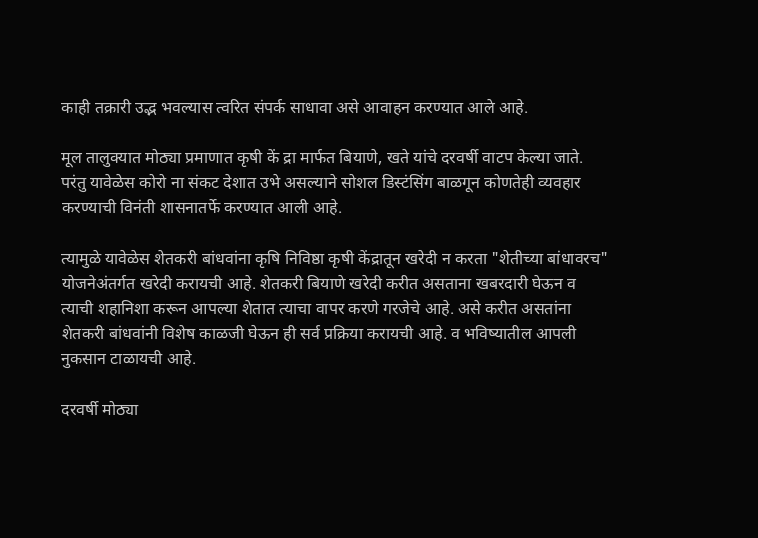काही तक्रारी उद्भ भवल्यास त्वरित संपर्क साधावा असे आवाहन करण्यात आले आहे.

मूल तालुक्‍यात मोठ्या प्रमाणात कृषी कें द्रा मार्फत बियाणे, खते यांचे दरवर्षी वाटप केल्या जाते. परंतु यावेळेस कोरो ना संकट देशात उभे असल्याने सोशल डिस्टंसिंग बाळगून कोणतेही व्यवहार करण्याची विनंती शासनातर्फे करण्यात आली आहे.

त्यामुळे यावेळेस शेतकरी बांधवांना कृषि निविष्ठा कृषी केंद्रातून खरेदी न करता "शेतीच्या बांधावरच" योजनेअंतर्गत खरेदी करायची आहे. शेतकरी बियाणे खरेदी करीत असताना खबरदारी घेऊन व त्याची शहानिशा करून आपल्या शेतात त्याचा वापर करणे गरजेचे आहे. असे करीत असतांना शेतकरी बांधवांनी विशेष काळजी घेऊन ही सर्व प्रक्रिया करायची आहे. व भविष्यातील आपली नुकसान टाळायची आहे.

दरवर्षी मोठ्या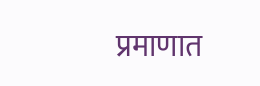प्रमाणात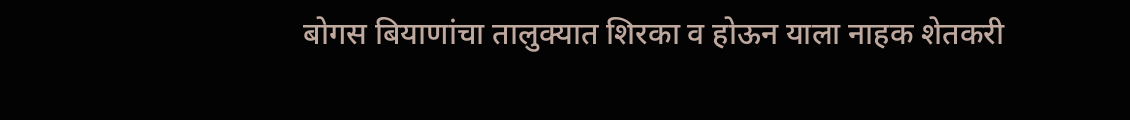बोगस बियाणांचा तालुक्यात शिरका व होऊन याला नाहक शेतकरी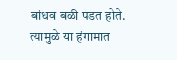बांधव बळी पडत होते. त्यामुळे या हंगामात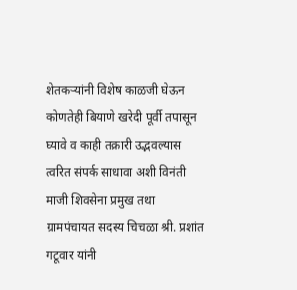शेतकऱ्यांनी विशेष काळजी घेऊन कोणतेही बियाणे खरेदी पूर्वी तपासून घ्यावे व काही तक्रारी उद्भवल्यास त्वरित संपर्क साधावा अशी विनंती माजी शिवसेना प्रमुख तथा ग्रामपंचायत सदस्य चिचळा श्री. प्रशांत गटूवार यांनी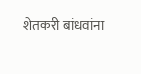शेतकरी बांधवांना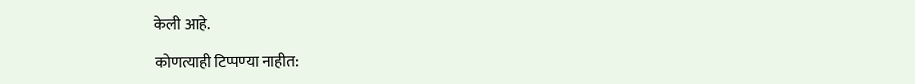केली आहे.

कोणत्याही टिप्पण्‍या नाहीत: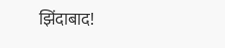झिंदाबाद!